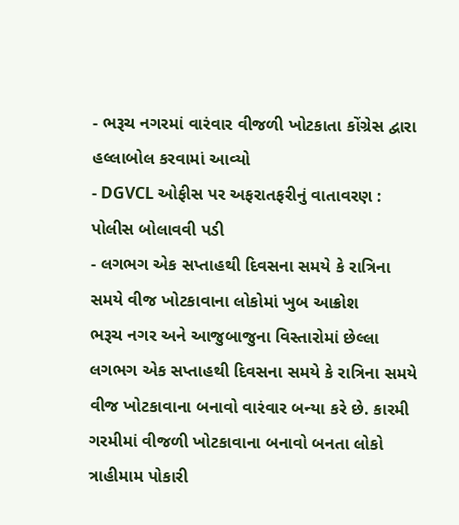- ભરૂચ નગરમાં વારંવાર વીજળી ખોટકાતા કોંગ્રેસ દ્વારા હલ્લાબોલ કરવામાં આવ્યો
- DGVCL ઓફીસ પર અફરાતફરીનું વાતાવરણ : પોલીસ બોલાવવી પડી
- લગભગ એક સપ્તાહથી દિવસના સમયે કે રાત્રિના સમયે વીજ ખોટકાવાના લોકોમાં ખુબ આક્રોશ
ભરૂચ નગર અને આજુબાજુના વિસ્તારોમાં છેલ્લા લગભગ એક સપ્તાહથી દિવસના સમયે કે રાત્રિના સમયે વીજ ખોટકાવાના બનાવો વારંવાર બન્યા કરે છે. કારમી ગરમીમાં વીજળી ખોટકાવાના બનાવો બનતા લોકો ત્રાહીમામ પોકારી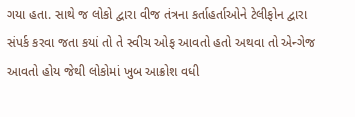ગયા હતા. સાથે જ લોકો દ્વારા વીજ તંત્રના કર્તાહર્તાઓને ટેલીફોન દ્વારા સંપર્ક કરવા જતા કયાં તો તે સ્વીચ ઓફ આવતો હતો અથવા તો એન્ગેજ આવતો હોય જેથી લોકોમાં ખુબ આક્રોશ વધી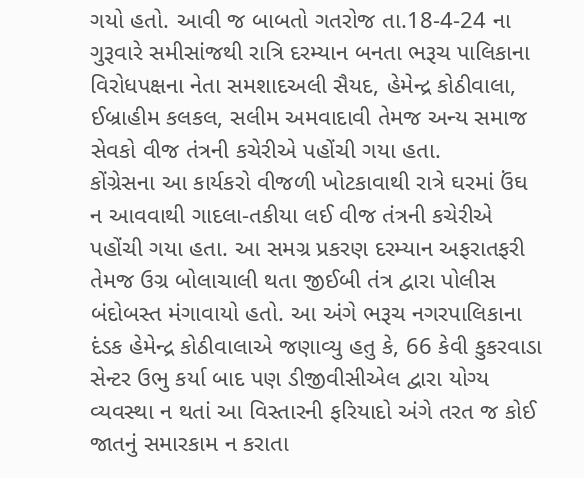ગયો હતો. આવી જ બાબતો ગતરોજ તા.18-4-24 ના ગુરૂવારે સમીસાંજથી રાત્રિ દરમ્યાન બનતા ભરૂચ પાલિકાના વિરોધપક્ષના નેતા સમશાદઅલી સૈયદ, હેમેન્દ્ર કોઠીવાલા, ઈબ્રાહીમ કલકલ, સલીમ અમવાદાવી તેમજ અન્ય સમાજ સેવકો વીજ તંત્રની કચેરીએ પહોંચી ગયા હતા.
કોંગ્રેસના આ કાર્યકરો વીજળી ખોટકાવાથી રાત્રે ઘરમાં ઉંઘ ન આવવાથી ગાદલા-તકીયા લઈ વીજ તંત્રની કચેરીએ પહોંચી ગયા હતા. આ સમગ્ર પ્રકરણ દરમ્યાન અફરાતફરી તેમજ ઉગ્ર બોલાચાલી થતા જીઈબી તંત્ર દ્વારા પોલીસ બંદોબસ્ત મંગાવાયો હતો. આ અંગે ભરૂચ નગરપાલિકાના દંડક હેમેન્દ્ર કોઠીવાલાએ જણાવ્યુ હતુ કે, 66 કેવી કુકરવાડા સેન્ટર ઉભુ કર્યા બાદ પણ ડીજીવીસીએલ દ્વારા યોગ્ય વ્યવસ્થા ન થતાં આ વિસ્તારની ફરિયાદો અંગે તરત જ કોઈ જાતનું સમારકામ ન કરાતા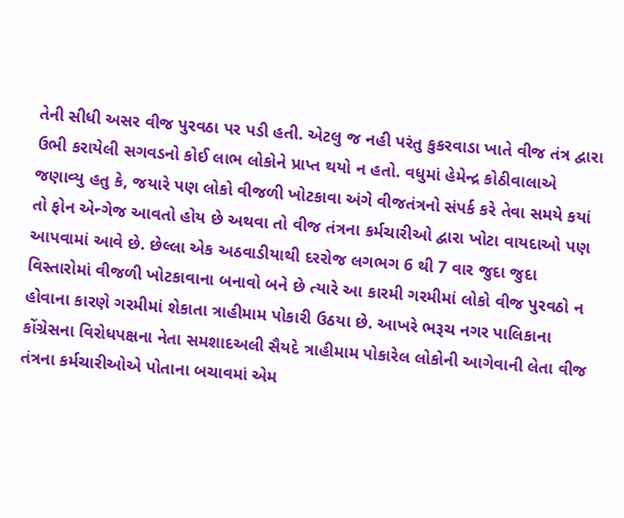તેની સીધી અસર વીજ પુરવઠા પર પડી હતી. એટલુ જ નહી પરંતુ કુકરવાડા ખાતે વીજ તંત્ર દ્વારા ઉભી કરાયેલી સગવડનો કોઈ લાભ લોકોને પ્રાપ્ત થયો ન હતો. વધુમાં હેમેન્દ્ર કોઠીવાલાએ જણાવ્યુ હતુ કે, જયારે પણ લોકો વીજળી ખોટકાવા અંગે વીજતંત્રનો સંપર્ક કરે તેવા સમયે કયાં તો ફોન એન્ગેજ આવતો હોય છે અથવા તો વીજ તંત્રના કર્મચારીઓ દ્વારા ખોટા વાયદાઓ પણ આપવામાં આવે છે. છેલ્લા એક અઠવાડીયાથી દરરોજ લગભગ 6 થી 7 વાર જુદા જુદા વિસ્તારોમાં વીજળી ખોટકાવાના બનાવો બને છે ત્યારે આ કારમી ગરમીમાં લોકો વીજ પુરવઠો ન હોવાના કારણે ગરમીમાં શેકાતા ત્રાહીમામ પોકારી ઉઠયા છે. આખરે ભરૂચ નગર પાલિકાના કોંગ્રેસના વિરોધપક્ષના નેતા સમશાદઅલી સૈયદે ત્રાહીમામ પોકારેલ લોકોની આગેવાની લેતા વીજ તંત્રના કર્મચારીઓએ પોતાના બચાવમાં એમ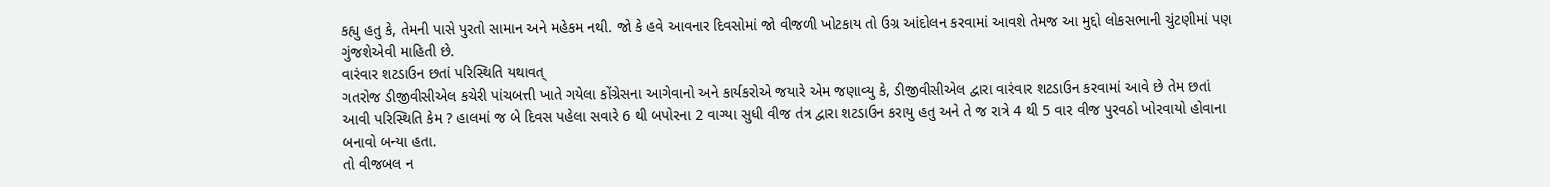કહ્યુ હતુ કે, તેમની પાસે પુરતો સામાન અને મહેકમ નથી. જો કે હવે આવનાર દિવસોમાં જો વીજળી ખોટકાય તો ઉગ્ર આંદોલન કરવામાં આવશે તેમજ આ મુદ્દો લોકસભાની ચુંટણીમાં પણ ગુંજશેએવી માહિતી છે.
વારંવાર શટડાઉન છતાં પરિસ્થિતિ યથાવત્
ગતરોજ ડીજીવીસીએલ કચેરી પાંચબત્તી ખાતે ગયેલા કોંગ્રેસના આગેવાનો અને કાર્યકરોએ જયારે એમ જણાવ્યુ કે, ડીજીવીસીએલ દ્વારા વારંવાર શટડાઉન કરવામાં આવે છે તેમ છતાં આવી પરિસ્થિતિ કેમ ? હાલમાં જ બે દિવસ પહેલા સવારે 6 થી બપોરના 2 વાગ્યા સુધી વીજ તંત્ર દ્વારા શટડાઉન કરાયુ હતુ અને તે જ રાત્રે 4 થી 5 વાર વીજ પુરવઠો ખોરવાયો હોવાના બનાવો બન્યા હતા.
તો વીજબલ ન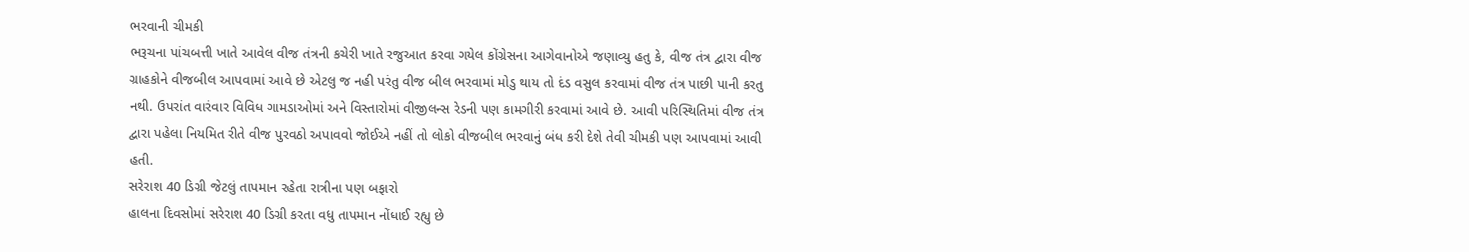ભરવાની ચીમકી
ભરૂચના પાંચબત્તી ખાતે આવેલ વીજ તંત્રની કચેરી ખાતે રજુઆત કરવા ગયેલ કોંગ્રેસના આગેવાનોએ જણાવ્યુ હતુ કે, વીજ તંત્ર દ્વારા વીજ ગ્રાહકોને વીજબીલ આપવામાં આવે છે એટલુ જ નહી પરંતુ વીજ બીલ ભરવામાં મોડુ થાય તો દંડ વસુલ કરવામાં વીજ તંત્ર પાછી પાની કરતુ નથી. ઉપરાંત વારંવાર વિવિધ ગામડાઓમાં અને વિસ્તારોમાં વીજીલન્સ રેડની પણ કામગીરી કરવામાં આવે છે. આવી પરિસ્થિતિમાં વીજ તંત્ર દ્વારા પહેલા નિયમિત રીતે વીજ પુરવઠો અપાવવો જોઈએ નહીં તો લોકો વીજબીલ ભરવાનું બંધ કરી દેશે તેવી ચીમકી પણ આપવામાં આવી હતી.
સરેરાશ 40 ડિગ્રી જેટલું તાપમાન રહેતા રાત્રીના પણ બફારો
હાલના દિવસોમાં સરેરાશ 40 ડિગ્રી કરતા વધુ તાપમાન નોંધાઈ રહ્યુ છે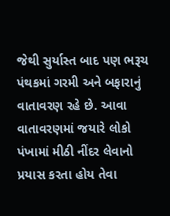જેથી સુર્યાસ્ત બાદ પણ ભરૂચ પંથકમાં ગરમી અને બફારાનું વાતાવરણ રહે છે. આવા વાતાવરણમાં જયારે લોકો પંખામાં મીઠી નીંદર લેવાનો પ્રયાસ કરતા હોય તેવા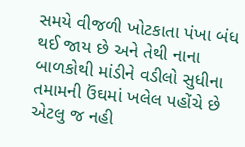સમયે વીજળી ખોટકાતા પંખા બંધ થઈ જાય છે અને તેથી નાના બાળકોથી માંડીને વડીલો સુધીના તમામની ઉંઘમાં ખલેલ પહોંચે છે એટલુ જ નહી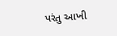પરંતુ આખી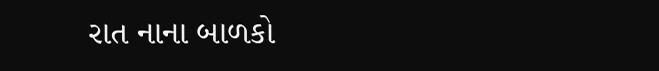રાત નાના બાળકો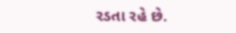રડતા રહે છે.